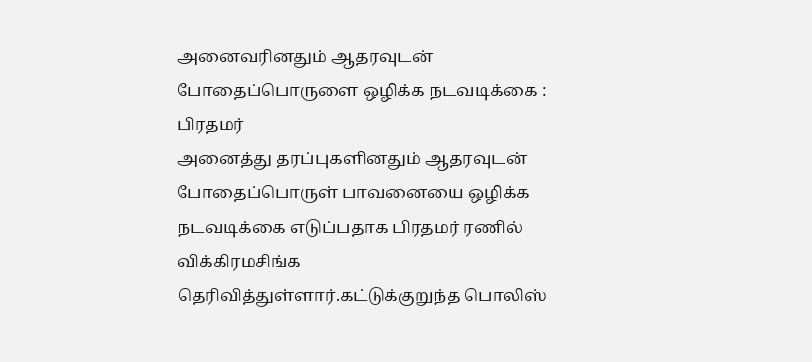அனைவரினதும் ஆதரவுடன் போதைப்பொருளை ஒழிக்க நடவடிக்கை : பிரதமர்
அனைத்து தரப்புகளினதும் ஆதரவுடன் போதைப்பொருள் பாவனையை ஒழிக்க நடவடிக்கை எடுப்பதாக பிரதமர் ரணில் விக்கிரமசிங்க தெரிவித்துள்ளார்.கட்டுக்குறுந்த பொலிஸ்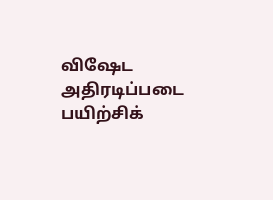விஷேட அதிரடிப்படை பயிற்சிக்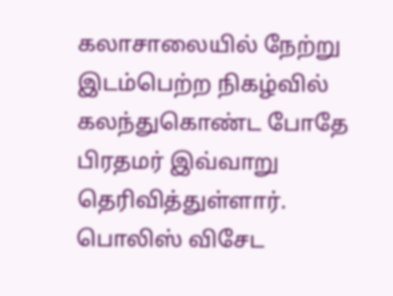கலாசாலையில் நேற்று இடம்பெற்ற நிகழ்வில் கலந்துகொண்ட போதே பிரதமர் இவ்வாறு தெரிவித்துள்ளார்.
பொலிஸ் விசேட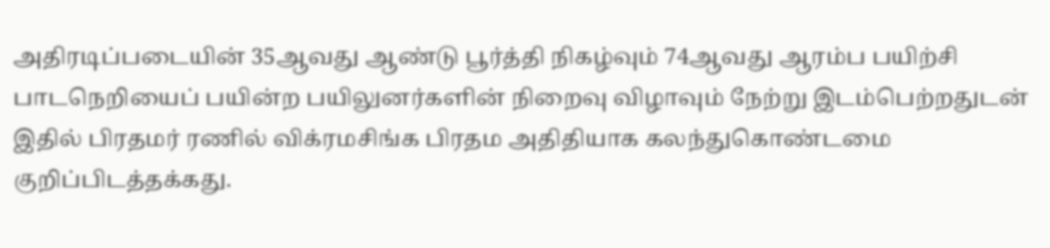அதிரடிப்படையின் 35ஆவது ஆண்டு பூர்த்தி நிகழ்வும் 74ஆவது ஆரம்ப பயிற்சி பாடநெறியைப் பயின்ற பயிலுனர்களின் நிறைவு விழாவும் நேற்று இடம்பெற்றதுடன் இதில் பிரதமர் ரணில் விக்ரமசிங்க பிரதம அதிதியாக கலந்துகொண்டமை குறிப்பிடத்தக்கது.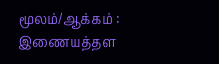மூலம்/ஆக்கம் : இணையத்தள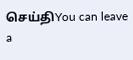செய்திYou can leave a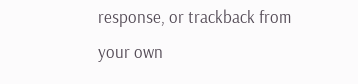response, or trackback from your own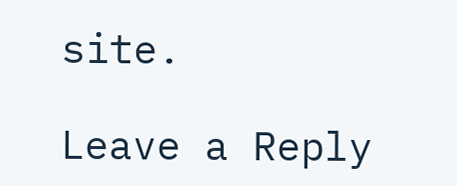site.

Leave a Reply